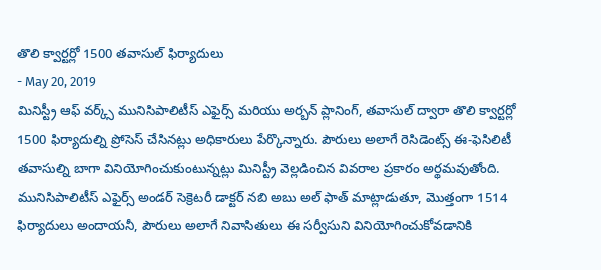తొలి క్వార్టర్లో 1500 తవాసుల్ ఫిర్యాదులు
- May 20, 2019
మినిస్ట్రీ ఆఫ్ వర్క్స్ మునిసిపాలిటీస్ ఎఫైర్స్ మరియు అర్బన్ ప్లానింగ్, తవాసుల్ ద్వారా తొలి క్వార్టర్లో 1500 ఫిర్యాదుల్ని ప్రోసెస్ చేసినట్లు అధికారులు పేర్కొన్నారు. పౌరులు అలాగే రెసిడెంట్స్ ఈ-ఫెసిలిటీ తవాసుల్ని బాగా వినియోగించుకుంటున్నట్లు మినిస్ట్రీ వెల్లడించిన వివరాల ప్రకారం అర్థమవుతోంది. మునిసిపాలిటీస్ ఎఫైర్స్ అండర్ సెక్రెటరీ డాక్టర్ నబి అబు అల్ ఫాత్ మాట్లాడుతూ, మొత్తంగా 1514 ఫిర్యాదులు అందాయనీ, పౌరులు అలాగే నివాసితులు ఈ సర్వీసుని వినియోగించుకోవడానికి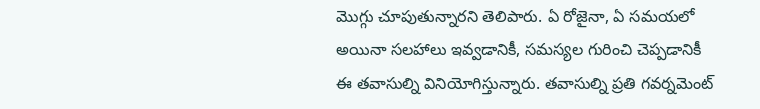మొగ్గు చూపుతున్నారని తెలిపారు. ఏ రోజైనా, ఏ సమయలో అయినా సలహాలు ఇవ్వడానికీ, సమస్యల గురించి చెప్పడానికీ ఈ తవాసుల్ని వినియోగిస్తున్నారు. తవాసుల్ని ప్రతి గవర్నమెంట్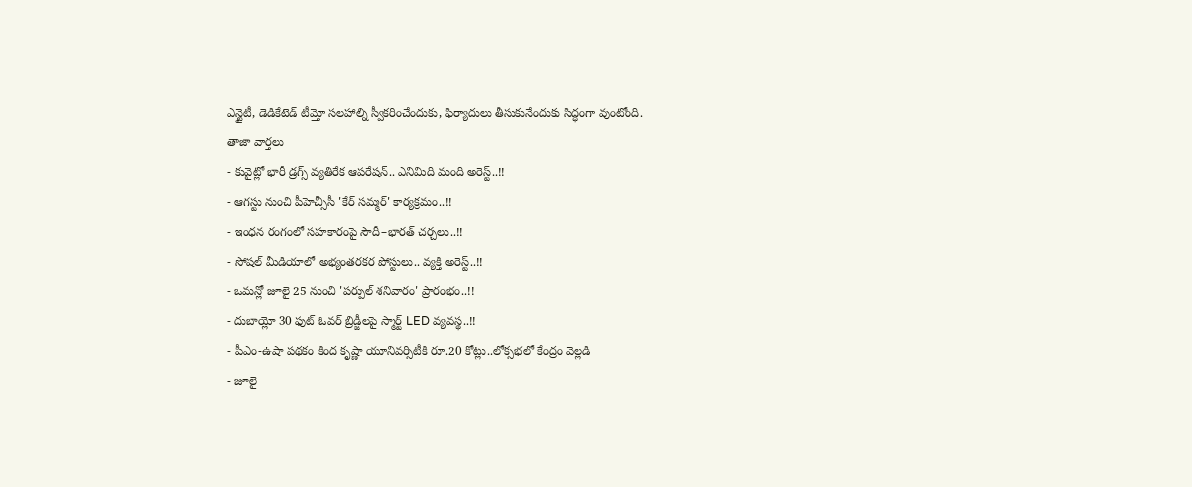ఎన్టైటీ, డెడికేటెడ్ టీమ్తో సలహాల్ని స్వీకరించేందుకు, ఫిర్యాదులు తీసుకునేందుకు సిద్ధంగా వుంటోంది.
తాజా వార్తలు
- కువైట్లో భారీ డ్రగ్స్ వ్యతిరేక ఆపరేషన్.. ఎనిమిది మంది అరెస్ట్..!!
- ఆగస్టు నుంచి పీహెచ్సీసీ 'కేర్ సమ్మర్' కార్యక్రమం..!!
- ఇంధన రంగంలో సహకారంపై సౌదీ–భారత్ చర్చలు..!!
- సోషల్ మీడియాలో అభ్యంతరకర పోస్టులు.. వ్యక్తి అరెస్ట్..!!
- ఒమన్లో జూలై 25 నుంచి 'పర్పుల్ శనివారం' ప్రారంభం..!!
- దుబాయ్లో 30 ఫుట్ ఓవర్ బ్రిడ్జీలపై స్మార్ట్ LED వ్యవస్థ..!!
- పీఎం-ఉషా పథకం కింద కృష్ణా యూనివర్సిటీకి రూ.20 కోట్లు..లోక్సభలో కేంద్రం వెల్లడి
- జూలై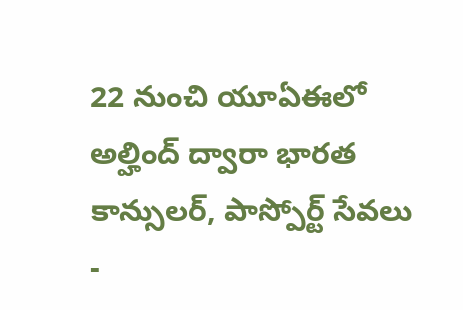22 నుంచి యూఏఈలో అల్హింద్ ద్వారా భారత కాన్సులర్, పాస్పోర్ట్ సేవలు
-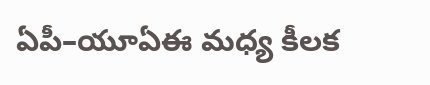ఏపీ–యూఏఈ మధ్య కీలక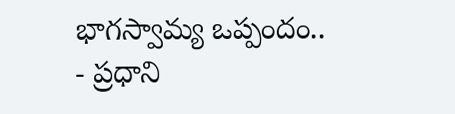భాగస్వామ్య ఒప్పందం..
- ప్రధాని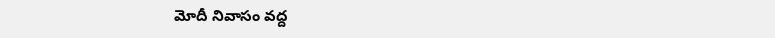మోదీ నివాసం వద్ద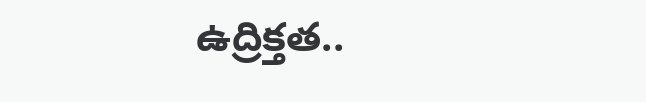ఉద్రిక్తత..